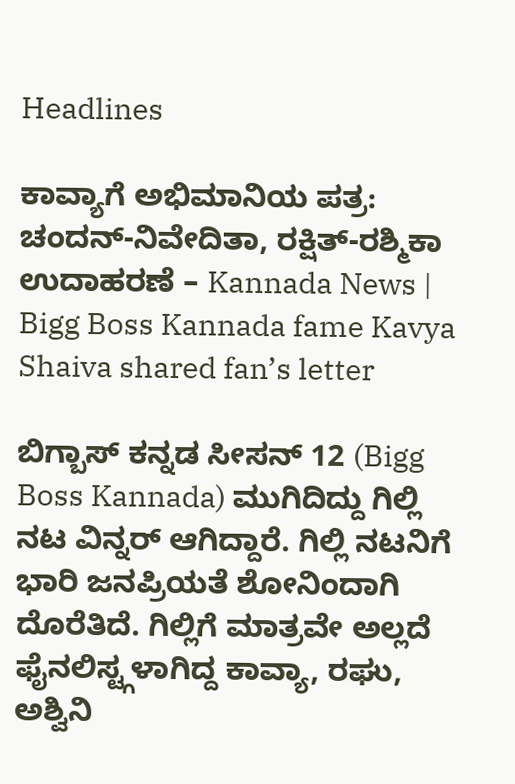Headlines

ಕಾವ್ಯಾಗೆ ಅಭಿಮಾನಿಯ ಪತ್ರ: ಚಂದನ್-ನಿವೇದಿತಾ, ರಕ್ಷಿತ್-ರಶ್ಮಿಕಾ ಉದಾಹರಣೆ – Kannada News | Bigg Boss Kannada fame Kavya Shaiva shared fan’s letter

ಬಿಗ್ಬಾಸ್ ಕನ್ನಡ ಸೀಸನ್ 12 (Bigg Boss Kannada) ಮುಗಿದಿದ್ದು ಗಿಲ್ಲಿ ನಟ ವಿನ್ನರ್ ಆಗಿದ್ದಾರೆ. ಗಿಲ್ಲಿ ನಟನಿಗೆ ಭಾರಿ ಜನಪ್ರಿಯತೆ ಶೋನಿಂದಾಗಿ ದೊರೆತಿದೆ. ಗಿಲ್ಲಿಗೆ ಮಾತ್ರವೇ ಅಲ್ಲದೆ ಫೈನಲಿಸ್ಟ್ಗಳಾಗಿದ್ದ ಕಾವ್ಯಾ, ರಘು, ಅಶ್ವಿನಿ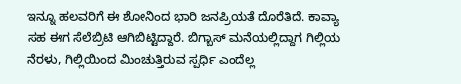ಇನ್ನೂ ಹಲವರಿಗೆ ಈ ಶೋನಿಂದ ಭಾರಿ ಜನಪ್ರಿಯತೆ ದೊರೆತಿದೆ. ಕಾವ್ಯಾ ಸಹ ಈಗ ಸೆಲೆಬ್ರಿಟಿ ಆಗಿಬಿಟ್ಟಿದ್ದಾರೆ. ಬಿಗ್ಬಾಸ್ ಮನೆಯಲ್ಲಿದ್ದಾಗ ಗಿಲ್ಲಿಯ ನೆರಳು, ಗಿಲ್ಲಿಯಿಂದ ಮಿಂಚುತ್ತಿರುವ ಸ್ಪರ್ಧಿ ಎಂದೆಲ್ಲ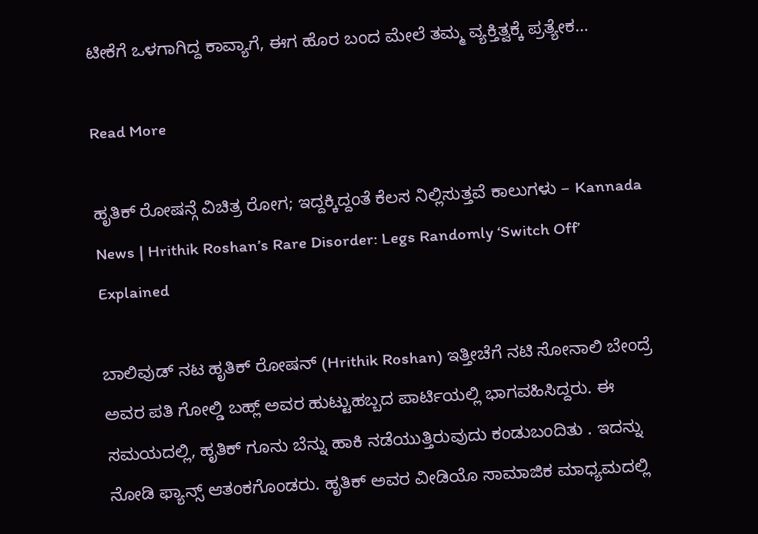ಟೀಕೆಗೆ ಒಳಗಾಗಿದ್ದ ಕಾವ್ಯಾಗೆ, ಈಗ ಹೊರ ಬಂದ ಮೇಲೆ ತಮ್ಮ ವ್ಯಕ್ತಿತ್ವಕ್ಕೆ ಪ್ರತ್ಯೇಕ…

Read More

ಹೃತಿಕ್ ರೋಷನ್ಗೆ ವಿಚಿತ್ರ ರೋಗ; ಇದ್ದಕ್ಕಿದ್ದಂತೆ ಕೆಲಸ ನಿಲ್ಲಿಸುತ್ತವೆ ಕಾಲುಗಳು – Kannada News | Hrithik Roshan’s Rare Disorder: Legs Randomly ‘Switch Off’ Explained

ಬಾಲಿವುಡ್‌ ನಟ ಹೃತಿಕ್ ರೋಷನ್ (Hrithik Roshan) ಇತ್ತೀಚೆಗೆ ನಟಿ ಸೋನಾಲಿ ಬೇಂದ್ರೆ ಅವರ ಪತಿ ಗೋಲ್ಡಿ ಬಹ್ಲ್ ಅವರ ಹುಟ್ಟುಹಬ್ಬದ ಪಾರ್ಟಿಯಲ್ಲಿ ಭಾಗವಹಿಸಿದ್ದರು. ಈ ಸಮಯದಲ್ಲಿ, ಹೃತಿಕ್ ಗೂನು ಬೆನ್ನು ಹಾಕಿ ನಡೆಯುತ್ತಿರುವುದು ಕಂಡುಬಂದಿತು . ಇದನ್ನು ನೋಡಿ ಫ್ಯಾನ್ಸ್ ಆತಂಕಗೊಂಡರು. ಹೃತಿಕ್ ಅವರ ವೀಡಿಯೊ ಸಾಮಾಜಿಕ ಮಾಧ್ಯಮದಲ್ಲಿ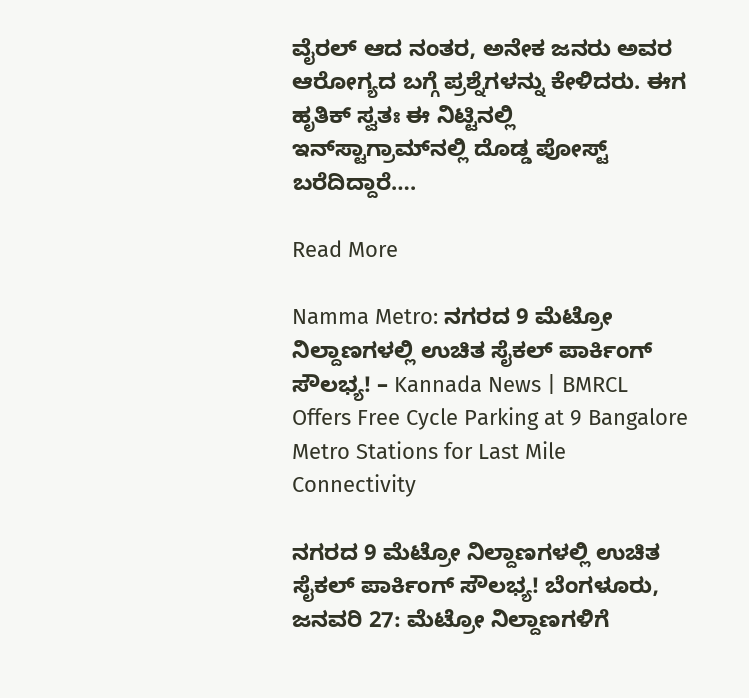ವೈರಲ್ ಆದ ನಂತರ, ಅನೇಕ ಜನರು ಅವರ ಆರೋಗ್ಯದ ಬಗ್ಗೆ ಪ್ರಶ್ನೆಗಳನ್ನು ಕೇಳಿದರು. ಈಗ ಹೃತಿಕ್ ಸ್ವತಃ ಈ ನಿಟ್ಟಿನಲ್ಲಿ ಇನ್‌ಸ್ಟಾಗ್ರಾಮ್‌ನಲ್ಲಿ ದೊಡ್ಡ ಪೋಸ್ಟ್ ಬರೆದಿದ್ದಾರೆ….

Read More

Namma Metro: ನಗರದ 9 ಮೆಟ್ರೋ ನಿಲ್ದಾಣಗಳಲ್ಲಿ ಉಚಿತ ಸೈಕಲ್ ಪಾರ್ಕಿಂಗ್ ಸೌಲಭ್ಯ! – Kannada News | BMRCL Offers Free Cycle Parking at 9 Bangalore Metro Stations for Last Mile Connectivity

ನಗರದ 9 ಮೆಟ್ರೋ ನಿಲ್ದಾಣಗಳಲ್ಲಿ ಉಚಿತ ಸೈಕಲ್ ಪಾರ್ಕಿಂಗ್ ಸೌಲಭ್ಯ! ಬೆಂಗಳೂರು, ಜನವರಿ 27: ಮೆಟ್ರೋ ನಿಲ್ದಾಣಗಳಿಗೆ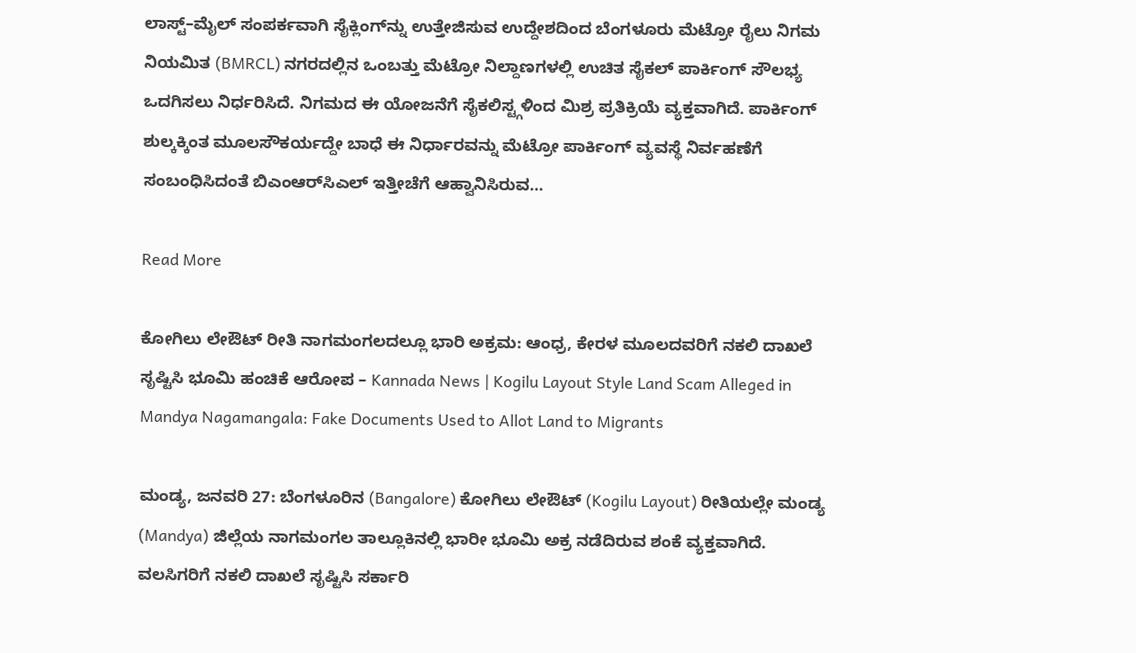ಲಾಸ್ಟ್–ಮೈಲ್ ಸಂಪರ್ಕವಾಗಿ ಸೈಕ್ಲಿಂಗ್‌ನ್ನು ಉತ್ತೇಜಿಸುವ ಉದ್ದೇಶದಿಂದ ಬೆಂಗಳೂರು ಮೆಟ್ರೋ ರೈಲು ನಿಗಮ ನಿಯಮಿತ (BMRCL) ನಗರದಲ್ಲಿನ ಒಂಬತ್ತು ಮೆಟ್ರೋ ನಿಲ್ದಾಣಗಳಲ್ಲಿ ಉಚಿತ ಸೈಕಲ್ ಪಾರ್ಕಿಂಗ್ ಸೌಲಭ್ಯ ಒದಗಿಸಲು ನಿರ್ಧರಿಸಿದೆ. ನಿಗಮದ ಈ ಯೋಜನೆಗೆ ಸೈಕಲಿಸ್ಟ್ಗಳಿಂದ ಮಿಶ್ರ ಪ್ರತಿಕ್ರಿಯೆ ವ್ಯಕ್ತವಾಗಿದೆ. ಪಾರ್ಕಿಂಗ್ ಶುಲ್ಕಕ್ಕಿಂತ ಮೂಲಸೌಕರ್ಯದ್ದೇ ಬಾಧೆ ಈ ನಿರ್ಧಾರವನ್ನು ಮೆಟ್ರೋ ಪಾರ್ಕಿಂಗ್ ವ್ಯವಸ್ಥೆ ನಿರ್ವಹಣೆಗೆ ಸಂಬಂಧಿಸಿದಂತೆ ಬಿಎಂಆರ್‌ಸಿಎಲ್ ಇತ್ತೀಚೆಗೆ ಆಹ್ವಾನಿಸಿರುವ…

Read More

ಕೋಗಿಲು ಲೇಔಟ್ ರೀತಿ ನಾಗಮಂಗಲದಲ್ಲೂ ಭಾರಿ ಅಕ್ರಮ: ಆಂಧ್ರ, ಕೇರಳ ಮೂಲದವರಿಗೆ ನಕಲಿ ದಾಖಲೆ ಸೃಷ್ಟಿಸಿ ಭೂಮಿ ಹಂಚಿಕೆ ಆರೋಪ – Kannada News | Kogilu Layout Style Land Scam Alleged in Mandya Nagamangala: Fake Documents Used to Allot Land to Migrants

ಮಂಡ್ಯ, ಜನವರಿ 27: ಬೆಂಗಳೂರಿನ (Bangalore) ಕೋಗಿಲು ಲೇಔಟ್ (Kogilu Layout) ರೀತಿಯಲ್ಲೇ ಮಂಡ್ಯ (Mandya) ಜಿಲ್ಲೆಯ ನಾಗಮಂಗಲ ತಾಲ್ಲೂಕಿನಲ್ಲಿ ಭಾರೀ ಭೂಮಿ ಅಕ್ರ ನಡೆದಿರುವ ಶಂಕೆ ವ್ಯಕ್ತವಾಗಿದೆ. ವಲಸಿಗರಿಗೆ ನಕಲಿ ದಾಖಲೆ ಸೃಷ್ಟಿಸಿ ಸರ್ಕಾರಿ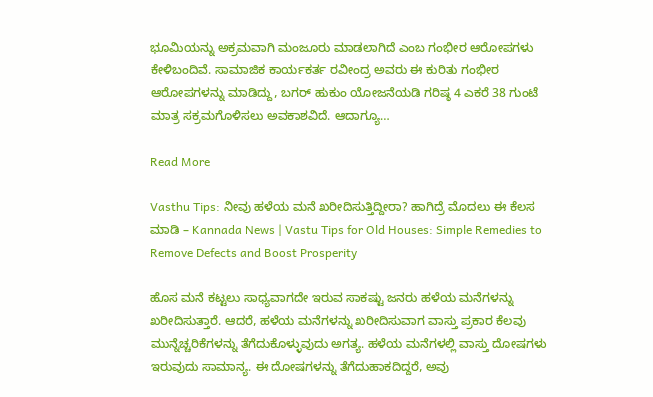ಭೂಮಿಯನ್ನು ಅಕ್ರಮವಾಗಿ ಮಂಜೂರು ಮಾಡಲಾಗಿದೆ ಎಂಬ ಗಂಭೀರ ಆರೋಪಗಳು ಕೇಳಿಬಂದಿವೆ. ಸಾಮಾಜಿಕ ಕಾರ್ಯಕರ್ತ ರವೀಂದ್ರ ಅವರು ಈ ಕುರಿತು ಗಂಭೀರ ಆರೋಪಗಳನ್ನು ಮಾಡಿದ್ದು, ಬಗರ್ ಹುಕುಂ ಯೋಜನೆಯಡಿ ಗರಿಷ್ಠ 4 ಎಕರೆ 38 ಗುಂಟೆ ಮಾತ್ರ ಸಕ್ರಮಗೊಳಿಸಲು ಅವಕಾಶವಿದೆ. ಆದಾಗ್ಯೂ…

Read More

Vasthu Tips: ನೀವು ಹಳೆಯ ಮನೆ ಖರೀದಿಸುತ್ತಿದ್ದೀರಾ? ಹಾಗಿದ್ರೆ ಮೊದಲು ಈ ಕೆಲಸ ಮಾಡಿ – Kannada News | Vastu Tips for Old Houses: Simple Remedies to Remove Defects and Boost Prosperity

ಹೊಸ ಮನೆ ಕಟ್ಟಲು ಸಾಧ್ಯವಾಗದೇ ಇರುವ ಸಾಕಷ್ಟು ಜನರು ಹಳೆಯ ಮನೆಗಳನ್ನು ಖರೀದಿಸುತ್ತಾರೆ. ಆದರೆ, ಹಳೆಯ ಮನೆಗಳನ್ನು ಖರೀದಿಸುವಾಗ ವಾಸ್ತು ಪ್ರಕಾರ ಕೆಲವು ಮುನ್ನೆಚ್ಚರಿಕೆಗಳನ್ನು ತೆಗೆದುಕೊಳ್ಳುವುದು ಅಗತ್ಯ. ಹಳೆಯ ಮನೆಗಳಲ್ಲಿ ವಾಸ್ತು ದೋಷಗಳು ಇರುವುದು ಸಾಮಾನ್ಯ. ಈ ದೋಷಗಳನ್ನು ತೆಗೆದುಹಾಕದಿದ್ದರೆ, ಅವು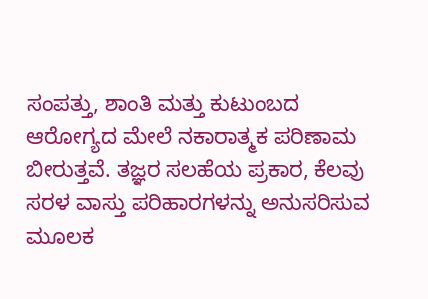ಸಂಪತ್ತು, ಶಾಂತಿ ಮತ್ತು ಕುಟುಂಬದ ಆರೋಗ್ಯದ ಮೇಲೆ ನಕಾರಾತ್ಮಕ ಪರಿಣಾಮ ಬೀರುತ್ತವೆ. ತಜ್ಞರ ಸಲಹೆಯ ಪ್ರಕಾರ, ಕೆಲವು ಸರಳ ವಾಸ್ತು ಪರಿಹಾರಗಳನ್ನು ಅನುಸರಿಸುವ ಮೂಲಕ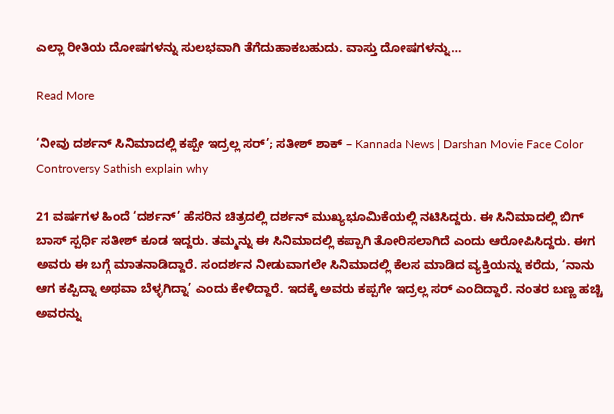ಎಲ್ಲಾ ರೀತಿಯ ದೋಷಗಳನ್ನು ಸುಲಭವಾಗಿ ತೆಗೆದುಹಾಕಬಹುದು. ವಾಸ್ತು ದೋಷಗಳನ್ನು…

Read More

‘ನೀವು ದರ್ಶನ್ ಸಿನಿಮಾದಲ್ಲಿ ಕಪ್ಪೇ ಇದ್ರಲ್ಲ ಸರ್’; ಸತೀಶ್ ಶಾಕ್ – Kannada News | Darshan Movie Face Color Controversy Sathish explain why

21 ವರ್ಷಗಳ ಹಿಂದೆ ‘ದರ್ಶನ್’ ಹೆಸರಿನ ಚಿತ್ರದಲ್ಲಿ ದರ್ಶನ್ ಮುಖ್ಯಭೂಮಿಕೆಯಲ್ಲಿ ನಟಿಸಿದ್ದರು. ಈ ಸಿನಿಮಾದಲ್ಲಿ ಬಿಗ್ ಬಾಸ್ ಸ್ಪರ್ಧಿ ಸತೀಶ್ ಕೂಡ ಇದ್ದರು. ತಮ್ಮನ್ನು ಈ ಸಿನಿಮಾದಲ್ಲಿ ಕಪ್ಪಾಗಿ ತೋರಿಸಲಾಗಿದೆ ಎಂದು ಆರೋಪಿಸಿದ್ದರು. ಈಗ ಅವರು ಈ ಬಗ್ಗೆ ಮಾತನಾಡಿದ್ದಾರೆ. ಸಂದರ್ಶನ ನೀಡುವಾಗಲೇ ಸಿನಿಮಾದಲ್ಲಿ ಕೆಲಸ ಮಾಡಿದ ವ್ಯಕ್ತಿಯನ್ನು ಕರೆದು, ‘ನಾನು ಆಗ ಕಪ್ಪಿದ್ನಾ ಅಥವಾ ಬೆಳ್ಳಗಿದ್ನಾ’ ಎಂದು ಕೇಳಿದ್ದಾರೆ. ಇದಕ್ಕೆ ಅವರು ಕಪ್ಪಗೇ ಇದ್ರಲ್ಲ ಸರ್ ಎಂದಿದ್ದಾರೆ. ನಂತರ ಬಣ್ಣ ಹಚ್ಚಿ ಅವರನ್ನು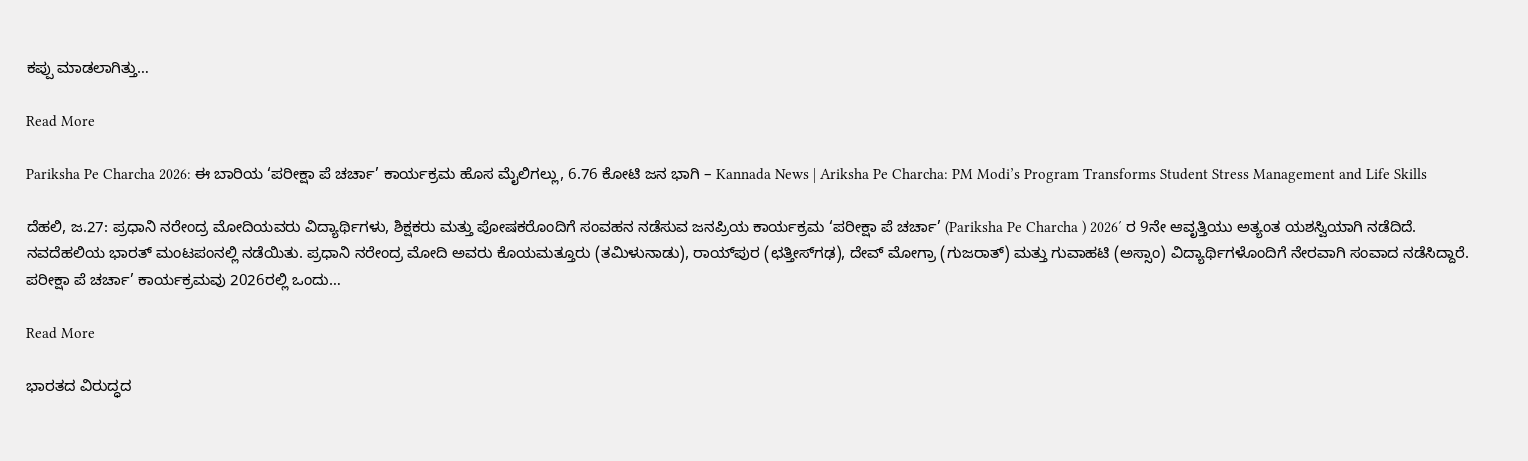ಕಪ್ಪು ಮಾಡಲಾಗಿತ್ತು…

Read More

Pariksha Pe Charcha 2026: ಈ ಬಾರಿಯ ‘ಪರೀಕ್ಷಾ ಪೆ ಚರ್ಚಾ’ ಕಾರ್ಯಕ್ರಮ ಹೊಸ ಮೈಲಿಗಲ್ಲು, 6.76 ಕೋಟಿ ಜನ ಭಾಗಿ – Kannada News | Ariksha Pe Charcha: PM Modi’s Program Transforms Student Stress Management and Life Skills

ದೆಹಲಿ, ಜ.27: ಪ್ರಧಾನಿ ನರೇಂದ್ರ ಮೋದಿಯವರು ವಿದ್ಯಾರ್ಥಿಗಳು, ಶಿಕ್ಷಕರು ಮತ್ತು ಪೋಷಕರೊಂದಿಗೆ ಸಂವಹನ ನಡೆಸುವ ಜನಪ್ರಿಯ ಕಾರ್ಯಕ್ರಮ ‘ಪರೀಕ್ಷಾ ಪೆ ಚರ್ಚಾ’ (Pariksha Pe Charcha ) 2026′ ರ 9ನೇ ಆವೃತ್ತಿಯು ಅತ್ಯಂತ ಯಶಸ್ವಿಯಾಗಿ ನಡೆದಿದೆ. ನವದೆಹಲಿಯ ಭಾರತ್ ಮಂಟಪಂನಲ್ಲಿ ನಡೆಯಿತು. ಪ್ರಧಾನಿ ನರೇಂದ್ರ ಮೋದಿ ಅವರು ಕೊಯಮತ್ತೂರು (ತಮಿಳುನಾಡು), ರಾಯ್‌ಪುರ (ಛತ್ತೀಸ್‌ಗಢ), ದೇವ್ ಮೋಗ್ರಾ (ಗುಜರಾತ್) ಮತ್ತು ಗುವಾಹಟಿ (ಅಸ್ಸಾಂ) ವಿದ್ಯಾರ್ಥಿಗಳೊಂದಿಗೆ ನೇರವಾಗಿ ಸಂವಾದ ನಡೆಸಿದ್ದಾರೆ. ಪರೀಕ್ಷಾ ಪೆ ಚರ್ಚಾ’ ಕಾರ್ಯಕ್ರಮವು 2026ರಲ್ಲಿ ಒಂದು…

Read More

ಭಾರತದ ವಿರುದ್ಧದ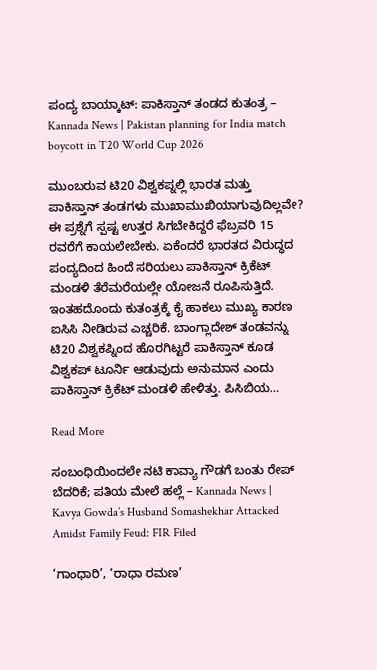ಪಂದ್ಯ ಬಾಯ್ಕಾಟ್: ಪಾಕಿಸ್ತಾನ್ ತಂಡದ ಕುತಂತ್ರ – Kannada News | Pakistan planning for India match boycott in T20 World Cup 2026

ಮುಂಬರುವ ಟಿ20 ವಿಶ್ವಕಪ್ನಲ್ಲಿ ಭಾರತ ಮತ್ತು ಪಾಕಿಸ್ತಾನ್ ತಂಡಗಳು ಮುಖಾಮುಖಿಯಾಗುವುದಿಲ್ಲವೇ? ಈ ಪ್ರಶ್ನೆಗೆ ಸ್ಪಷ್ಟ ಉತ್ತರ ಸಿಗಬೇಕಿದ್ದರೆ ಫೆಬ್ರವರಿ 15 ರವರೆಗೆ ಕಾಯಲೇಬೇಕು. ಏಕೆಂದರೆ ಭಾರತದ ವಿರುದ್ಧದ ಪಂದ್ಯದಿಂದ ಹಿಂದೆ ಸರಿಯಲು ಪಾಕಿಸ್ತಾನ್ ಕ್ರಿಕೆಟ್ ಮಂಡಳಿ ತೆರೆಮರೆಯಲ್ಲೇ ಯೋಜನೆ ರೂಪಿಸುತ್ತಿದೆ. ಇಂತಹದೊಂದು ಕುತಂತ್ರಕ್ಕೆ ಕೈ ಹಾಕಲು ಮುಖ್ಯ ಕಾರಣ ಐಸಿಸಿ ನೀಡಿರುವ ಎಚ್ಚರಿಕೆ. ಬಾಂಗ್ಲಾದೇಶ್ ತಂಡವನ್ನು ಟಿ20 ವಿಶ್ವಕಪ್ನಿಂದ ಹೊರಗಿಟ್ಟರೆ ಪಾಕಿಸ್ತಾನ್ ಕೂಡ ವಿಶ್ವಕಪ್ ಟೂರ್ನಿ ಆಡುವುದು ಅನುಮಾನ ಎಂದು ಪಾಕಿಸ್ತಾನ್ ಕ್ರಿಕೆಟ್ ಮಂಡಳಿ ಹೇಳಿತ್ತು. ಪಿಸಿಬಿಯ…

Read More

ಸಂಬಂಧಿಯಿಂದಲೇ ನಟಿ ಕಾವ್ಯಾ ಗೌಡಗೆ ಬಂತು ರೇಪ್ ಬೆದರಿಕೆ; ಪತಿಯ ಮೇಲೆ ಹಲ್ಲೆ – Kannada News | Kavya Gowda’s Husband Somashekhar Attacked Amidst Family Feud: FIR Filed

‘ಗಾಂಧಾರಿ’, ‘ರಾಧಾ ರಮಣ’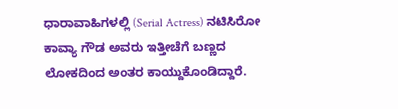ಧಾರಾವಾಹಿಗಳಲ್ಲಿ (Serial Actress) ನಟಿಸಿರೋ ಕಾವ್ಯಾ ಗೌಡ ಅವರು ಇತ್ತೀಚೆಗೆ ಬಣ್ಣದ ಲೋಕದಿಂದ ಅಂತರ ಕಾಯ್ದುಕೊಂಡಿದ್ದಾರೆ.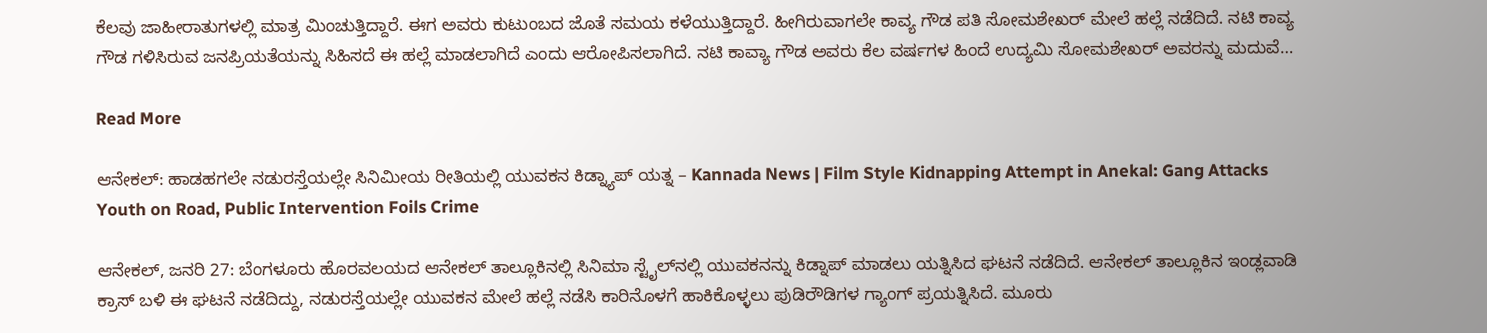ಕೆಲವು ಜಾಹೀರಾತುಗಳಲ್ಲಿ ಮಾತ್ರ ಮಿಂಚುತ್ತಿದ್ದಾರೆ. ಈಗ ಅವರು ಕುಟುಂಬದ ಜೊತೆ ಸಮಯ ಕಳೆಯುತ್ತಿದ್ದಾರೆ. ಹೀಗಿರುವಾಗಲೇ ಕಾವ್ಯ ಗೌಡ ಪತಿ ಸೋಮಶೇಖರ್ ಮೇಲೆ ಹಲ್ಲೆ ನಡೆದಿದೆ. ನಟಿ ಕಾವ್ಯ ಗೌಡ ಗಳಿಸಿರುವ ಜನಪ್ರಿಯತೆಯನ್ನು ಸಿಹಿಸದೆ ಈ ಹಲ್ಲೆ ಮಾಡಲಾಗಿದೆ ಎಂದು ಆರೋಪಿಸಲಾಗಿದೆ. ನಟಿ ಕಾವ್ಯಾ ಗೌಡ ಅವರು ಕೆಲ ವರ್ಷಗಳ ಹಿಂದೆ ಉದ್ಯಮಿ ಸೋಮಶೇಖರ್ ಅವರನ್ನು ಮದುವೆ…

Read More

ಆನೇಕಲ್: ಹಾಡಹಗಲೇ ನಡುರಸ್ತೆಯಲ್ಲೇ ಸಿನಿಮೀಯ ರೀತಿಯಲ್ಲಿ ಯುವಕನ ಕಿಡ್ನ್ಯಾಪ್ ಯತ್ನ – Kannada News | Film Style Kidnapping Attempt in Anekal: Gang Attacks Youth on Road, Public Intervention Foils Crime

ಆನೇಕಲ್, ಜನರಿ 27: ಬೆಂಗಳೂರು ಹೊರವಲಯದ ಆನೇಕಲ್ ತಾಲ್ಲೂಕಿನಲ್ಲಿ ಸಿನಿಮಾ ಸ್ಟೈಲ್‌ನಲ್ಲಿ ಯುವಕನನ್ನು ಕಿಡ್ನಾಪ್ ಮಾಡಲು ಯತ್ನಿಸಿದ ಘಟನೆ ನಡೆದಿದೆ. ಆನೇಕಲ್ ತಾಲ್ಲೂಕಿನ ಇಂಡ್ಲವಾಡಿ ಕ್ರಾಸ್ ಬಳಿ ಈ ಘಟನೆ ನಡೆದಿದ್ದು, ನಡುರಸ್ತೆಯಲ್ಲೇ ಯುವಕನ ಮೇಲೆ ಹಲ್ಲೆ ನಡೆಸಿ ಕಾರಿನೊಳಗೆ ಹಾಕಿಕೊಳ್ಳಲು ಪುಡಿರೌಡಿಗಳ ಗ್ಯಾಂಗ್ ಪ್ರಯತ್ನಿಸಿದೆ. ಮೂರು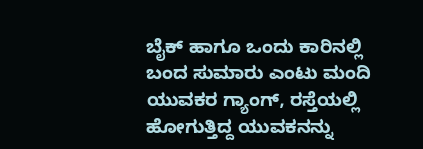ಬೈಕ್ ಹಾಗೂ ಒಂದು ಕಾರಿನಲ್ಲಿ ಬಂದ ಸುಮಾರು ಎಂಟು ಮಂದಿ ಯುವಕರ ಗ್ಯಾಂಗ್, ರಸ್ತೆಯಲ್ಲಿ ಹೋಗುತ್ತಿದ್ದ ಯುವಕನನ್ನು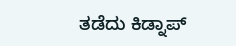ತಡೆದು ಕಿಡ್ನಾಪ್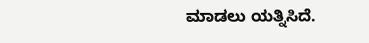ಮಾಡಲು ಯತ್ನಿಸಿದೆ.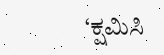‘ಕ್ಷಮಿಸಿ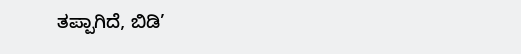ತಪ್ಪಾಗಿದೆ, ಬಿಡಿ’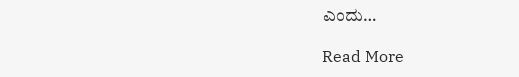ಎಂದು…

Read More